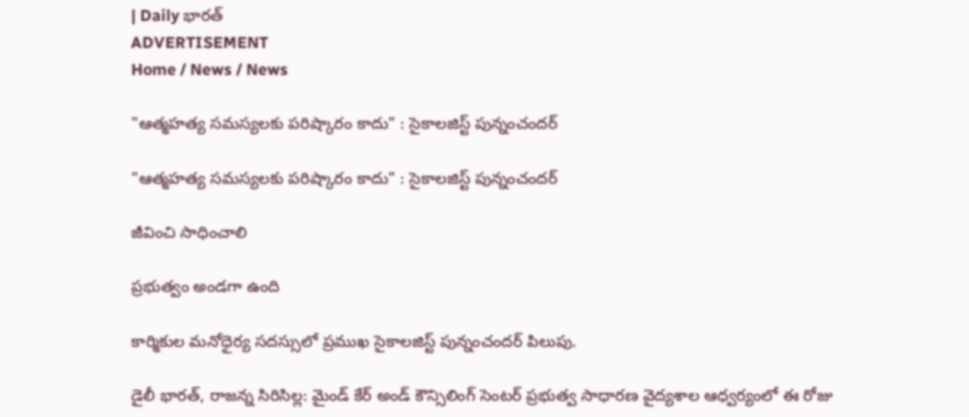| Daily భారత్
ADVERTISEMENT
Home / News / News

"ఆత్మహత్య సమస్యలకు పరిష్కారం కాదు" : సైకాలజిస్ట్ పున్నంచందర్

"ఆత్మహత్య సమస్యలకు పరిష్కారం కాదు" : సైకాలజిస్ట్ పున్నంచందర్

జీవించి సాధించాలి

ప్రభుత్వం అండగా ఉంది

కార్మికుల మనోధైర్య సదస్సులో ప్రముఖ సైకాలజిస్ట్ పున్నంచందర్ పిలుపు.

డైలీ భారత్, రాజన్న సిరిసిల్ల: మైండ్ కేర్ అండ్ కౌన్సిలింగ్ సెంటర్ ప్రభుత్వ సాధారణ వైద్యశాల ఆధ్వర్యంలో ఈ రోజు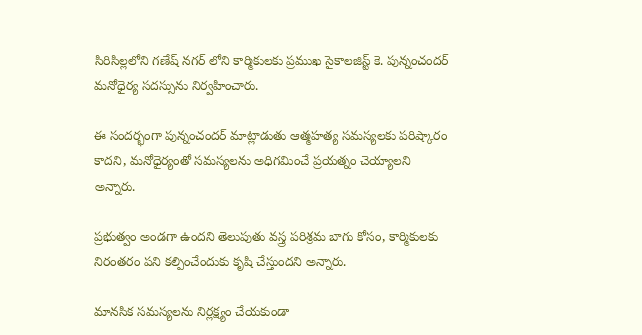సిరిసిల్లలోని గణేష్ నగర్ లోని కార్మికులకు ప్రముఖ సైకాలజిస్ట్ కె. పున్నంచందర్ మనోధైర్య సదస్సును నిర్వహించారు.

ఈ సందర్భంగా పున్నంచందర్ మాట్లాడుతు ఆత్మహత్య సమస్యలకు పరిష్కారం కాదని, మనోధైర్యంతో సమస్యలను అధిగమించే ప్రయత్నం చెయ్యాలని అన్నారు.

ప్రభుత్వం అండగా ఉందని తెలుపుతు వస్త్ర పరిశ్రమ బాగు కోసం, కార్మికులకు నిరంతరం పని కల్పించేందుకు కృషి చేస్తుందని అన్నారు.

మానసిక సమస్యలను నిర్లక్ష్యం చేయకుండా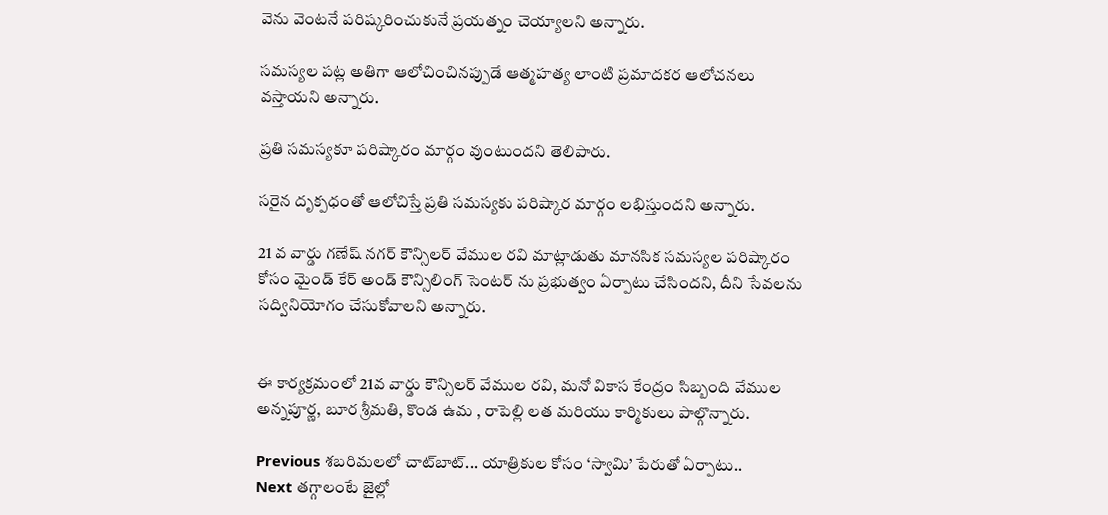వెను వెంటనే పరిష్కరించుకునే ప్రయత్నం చెయ్యాలని అన్నారు.

సమస్యల పట్ల అతిగా ఆలోచించినప్పుడే ఆత్మహత్య లాంటి ప్రమాదకర ఆలోచనలు వస్తాయని అన్నారు.

ప్రతి సమస్యకూ పరిష్కారం మార్గం వుంటుందని తెలిపారు.

సరైన దృక్పధంతో ఆలోచిస్తే ప్రతి సమస్యకు పరిష్కార మార్గం లభిస్తుందని అన్నారు.

21 వ వార్డు గణేష్ నగర్ కౌన్సిలర్ వేముల రవి మాట్లాడుతు మానసిక సమస్యల పరిష్కారం కోసం మైండ్ కేర్ అండ్ కౌన్సిలింగ్ సెంటర్ ను ప్రభుత్వం ఏర్పాటు చేసిందని, దీని సేవలను సద్వినియోగం చేసుకోవాలని అన్నారు.


ఈ కార్యక్రమంలో 21వ వార్డు కౌన్సిలర్ వేముల రవి, మనో వికాస కేంద్రం సిబ్బంది వేముల అన్నపూర్ణ, బూర శ్రీమతి, కొండ ఉమ , రాపెల్లి లత మరియు కార్మికులు పాల్గొన్నారు.

Previous శబరిమలలో చాట్‌బాట్‌... యాత్రికుల కోసం ‘స్వామి’ పేరుతో ఏర్పాటు..
Next తగ్గాలంటే జైల్లో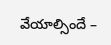వేయాల్సిందే –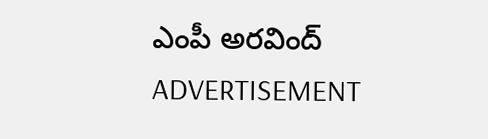ఎంపీ అరవింద్
ADVERTISEMENT